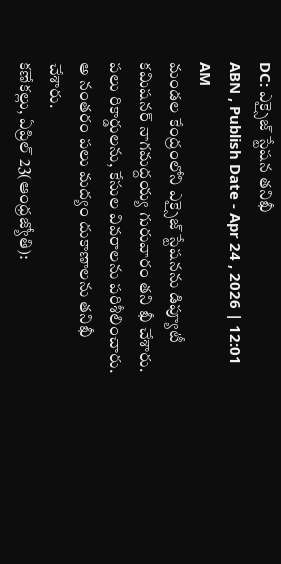DC: ఎక్సైజ్ స్టేషన తనిఖీ
ABN , Publish Date - Apr 24 , 2026 | 12:01 AM
మండల కేంద్రంలోని ఎక్సైజ్ స్టేషనను డిప్యూటీ కమిషనర్ నాగమద్దయ్య గురువారం తని ఖీ చేశారు. పలు రికార్డులను, కేసుల వివరాలను పరిశీలించారు. అ నంతరం పలు మద్యం దుకాణాలను తనిఖీ చేశారు.
కణేకల్లు, ఏప్రిల్ 23(ఆంధ్రజ్యోతి):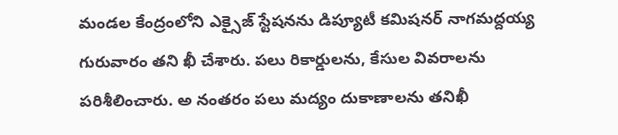మండల కేంద్రంలోని ఎక్సైజ్ స్టేషనను డిప్యూటీ కమిషనర్ నాగమద్దయ్య గురువారం తని ఖీ చేశారు. పలు రికార్డులను, కేసుల వివరాలను పరిశీలించారు. అ నంతరం పలు మద్యం దుకాణాలను తనిఖీ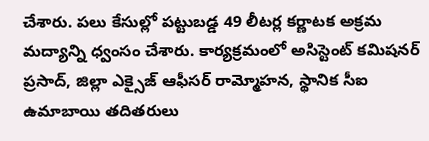చేశారు. పలు కేసుల్లో పట్టుబడ్డ 49 లీటర్ల కర్ణాటక అక్రమ మద్యాన్ని ధ్వంసం చేశారు. కార్యక్రమంలో అసిస్టెంట్ కమిషనర్ ప్రసాద్, జిల్లా ఎక్సైజ్ ఆఫీసర్ రామ్మోహన, స్థానిక సీఐ ఉమాబాయి తదితరులు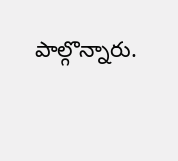పాల్గొన్నారు.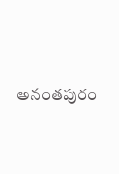అనంతపురం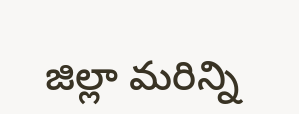జిల్లా మరిన్ని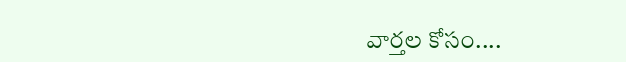వార్తల కోసం....